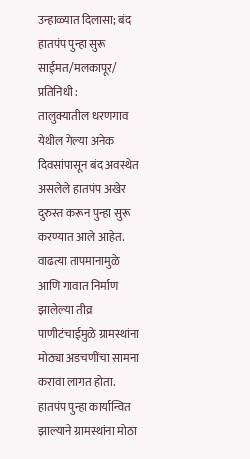उन्हाळ्यात दिलासा; बंद हातपंप पुन्हा सुरू
साईमत/मलकापूर/ प्रतिनिधी :
तालुक्यातील धरणगाव येथील गेल्या अनेक दिवसांपासून बंद अवस्थेत असलेले हातपंप अखेर दुरुस्त करून पुन्हा सुरू करण्यात आले आहेत. वाढत्या तापमानामुळे आणि गावात निर्माण झालेल्या तीव्र पाणीटंचाईमुळे ग्रामस्थांना मोठ्या अडचणींचा सामना करावा लागत होता. हातपंप पुन्हा कार्यान्वित झाल्याने ग्रामस्थांना मोठा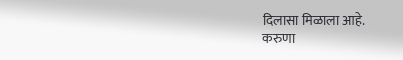दिलासा मिळाला आहे.
करुणा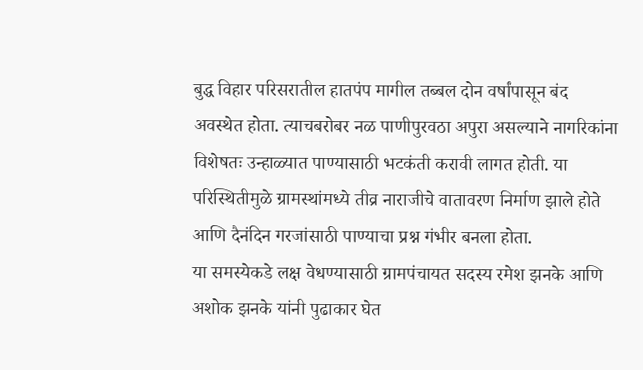बुद्ध विहार परिसरातील हातपंप मागील तब्बल दोन वर्षांपासून बंद अवस्थेत होता. त्याचबरोबर नळ पाणीपुरवठा अपुरा असल्याने नागरिकांना विशेषतः उन्हाळ्यात पाण्यासाठी भटकंती करावी लागत होती. या परिस्थितीमुळे ग्रामस्थांमध्ये तीव्र नाराजीचे वातावरण निर्माण झाले होते आणि दैनंदिन गरजांसाठी पाण्याचा प्रश्न गंभीर बनला होता.
या समस्येकडे लक्ष वेधण्यासाठी ग्रामपंचायत सदस्य रमेश झनके आणि अशोक झनके यांनी पुढाकार घेत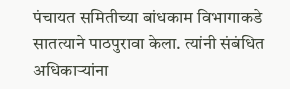पंचायत समितीच्या बांधकाम विभागाकडे सातत्याने पाठपुरावा केला. त्यांनी संबंधित अधिकाऱ्यांना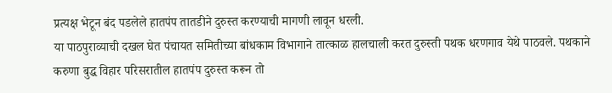प्रत्यक्ष भेटून बंद पडलेले हातपंप तातडीने दुरुस्त करण्याची मागणी लावून धरली.
या पाठपुराव्याची दखल घेत पंचायत समितीच्या बांधकाम विभागाने तात्काळ हालचाली करत दुरुस्ती पथक धरणगाव येथे पाठवले. पथकाने करुणा बुद्ध विहार परिसरातील हातपंप दुरुस्त करून तो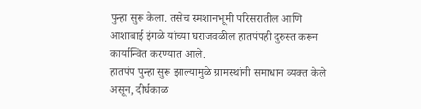पुन्हा सुरू केला. तसेच स्मशानभूमी परिसरातील आणि आशाबाई इंगळे यांच्या घराजवळील हातपंपही दुरुस्त करून कार्यान्वित करण्यात आले.
हातपंप पुन्हा सुरू झाल्यामुळे ग्रामस्थांनी समाधान व्यक्त केले असून, दीर्घकाळ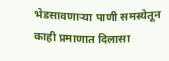भेडसावणाऱ्या पाणी समस्येतून काही प्रमाणात दिलासा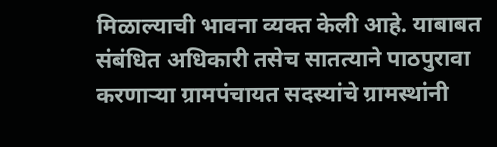मिळाल्याची भावना व्यक्त केली आहे. याबाबत संबंधित अधिकारी तसेच सातत्याने पाठपुरावा करणाऱ्या ग्रामपंचायत सदस्यांचे ग्रामस्थांनी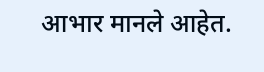आभार मानले आहेत.